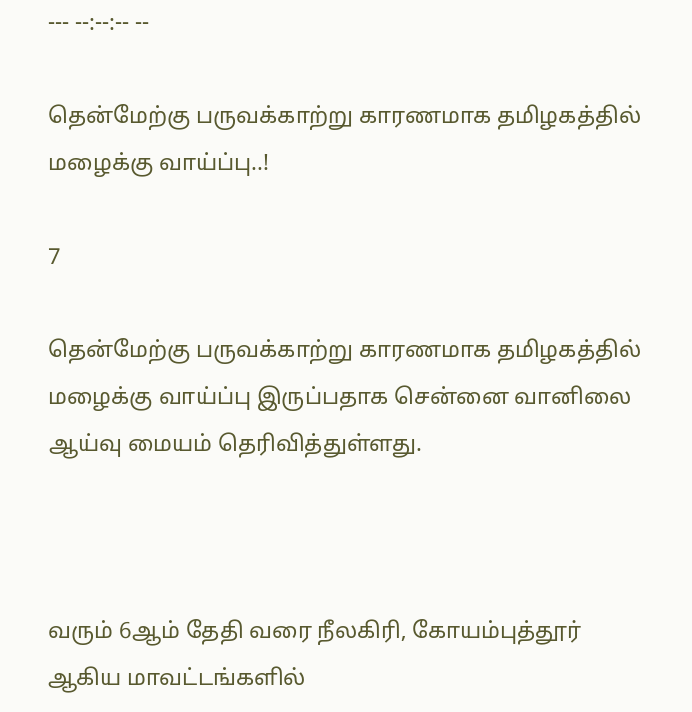--- --:--:-- --

தென்மேற்கு பருவக்காற்று காரணமாக தமிழகத்தில் மழைக்கு வாய்ப்பு..!

7

தென்மேற்கு பருவக்காற்று காரணமாக தமிழகத்தில் மழைக்கு வாய்ப்பு இருப்பதாக சென்னை வானிலை ஆய்வு மையம் தெரிவித்துள்ளது.



வரும் 6ஆம் தேதி வரை நீலகிரி, கோயம்புத்தூர் ஆகிய மாவட்டங்களில்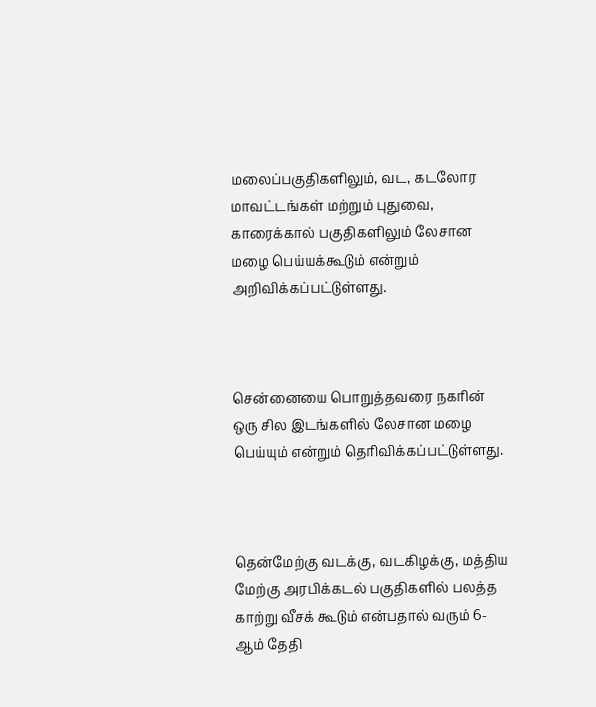மலைப்பகுதிகளிலும், வட, கடலோர மாவட்டங்கள் மற்றும் புதுவை, காரைக்கால் பகுதிகளிலும் லேசான மழை பெய்யக்கூடும் என்றும் அறிவிக்கப்பட்டுள்ளது.



சென்னையை பொறுத்தவரை நகரின் ஒரு சில இடங்களில் லேசான மழை பெய்யும் என்றும் தெரிவிக்கப்பட்டுள்ளது.



தென்மேற்கு வடக்கு, வடகிழக்கு, மத்திய மேற்கு அரபிக்கடல் பகுதிகளில் பலத்த காற்று வீசக் கூடும் என்பதால் வரும் 6-ஆம் தேதி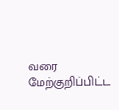வரை மேற்குறிப்பிட்ட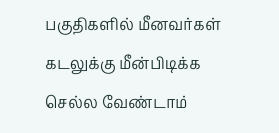பகுதிகளில் மீனவர்கள் கடலுக்கு மீன்பிடிக்க செல்ல வேண்டாம்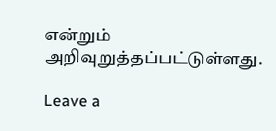என்றும் அறிவுறுத்தப்பட்டுள்ளது.

Leave a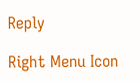Reply

Right Menu Icon